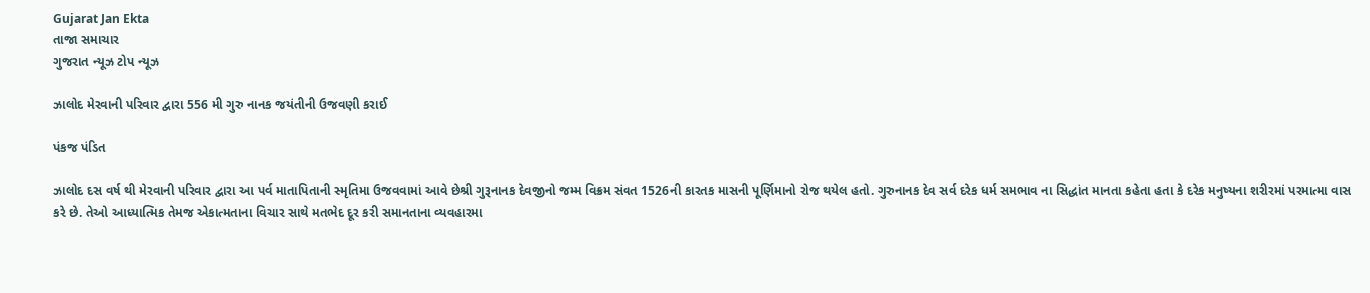Gujarat Jan Ekta
તાજા સમાચાર
ગુજરાત ન્યૂઝ ટોપ ન્યૂઝ

ઝાલોદ મેરવાની પરિવાર દ્વારા 556 મી ગુરુ નાનક જયંતીની ઉજવણી કરાઈ

પંકજ પંડિત

ઝાલોદ દસ વર્ષ થી મેરવાની પરિવાર દ્વારા આ પર્વ માતાપિતાની સ્મૃતિમા ઉજવવામાં આવે છેશ્રી ગુરૂનાનક દેવજીનો જમ્મ વિક્રમ સંવત 1526ની કારતક માસની પૂર્ણિમાનો રોજ થયેલ હતો. ગુરુનાનક દેવ સર્વ દરેક ધર્મ સમભાવ ના સિદ્ધાંત માનતા કહેતા હતા કે દરેક મનુષ્યના શરીરમાં પરમાત્મા વાસ કરે છે. તેઓ આધ્યાત્મિક તેમજ એકાત્મતાના વિચાર સાથે મતભેદ દૂર કરી સમાનતાના વ્યવહારમા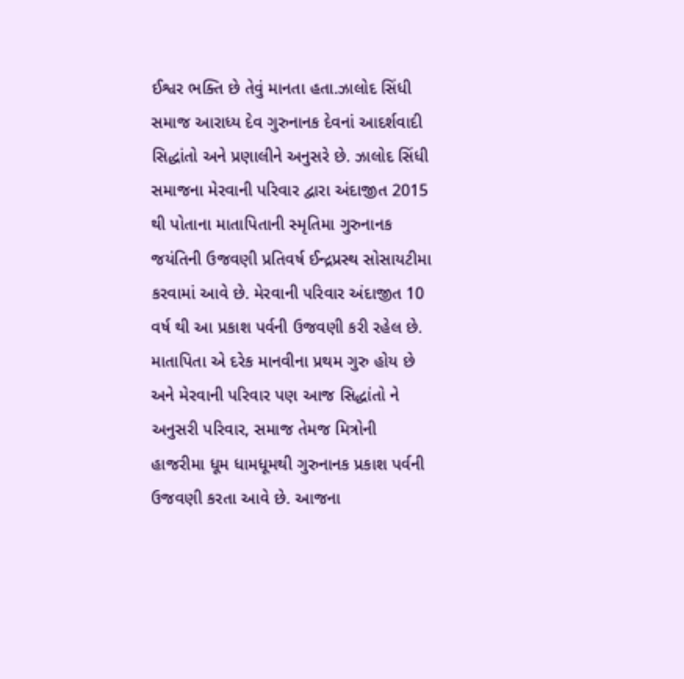ઈશ્વર ભક્તિ છે તેવું માનતા હતા.ઝાલોદ સિંધી સમાજ આરાધ્ય દેવ ગુરુનાનક દેવનાં આદર્શવાદી સિદ્ધાંતો અને પ્રણાલીને અનુસરે છે. ઝાલોદ સિંધી સમાજના મેરવાની પરિવાર દ્વારા અંદાજીત 2015 થી પોતાના માતાપિતાની સ્મૃતિમા ગુરુનાનક જયંતિની ઉજવણી પ્રતિવર્ષ ઈન્દ્રપ્રસ્થ સોસાયટીમા કરવામાં આવે છે. મેરવાની પરિવાર અંદાજીત 10 વર્ષ થી આ પ્રકાશ પર્વની ઉજવણી કરી રહેલ છે. માતાપિતા એ દરેક માનવીના પ્રથમ ગુરુ હોય છે અને મેરવાની પરિવાર પણ આજ સિદ્ધાંતો ને અનુસરી પરિવાર, સમાજ તેમજ મિત્રોની હાજરીમા ધૂમ ધામધૂમથી ગુરુનાનક પ્રકાશ પર્વની ઉજવણી કરતા આવે છે. આજના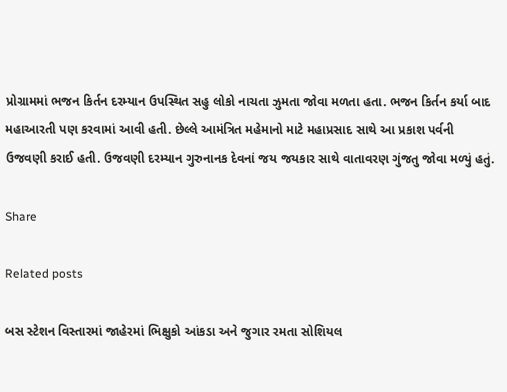પ્રોગ્રામમાં ભજન કિર્તન દરમ્યાન ઉપસ્થિત સહુ લોકો નાચતા ઝુમતા જોવા મળતા હતા. ભજન કિર્તન કર્યા બાદ મહાઆરતી પણ કરવામાં આવી હતી. છેલ્લે આમંત્રિત મહેમાનો માટે મહાપ્રસાદ સાથે આ પ્રકાશ પર્વની ઉજવણી કરાઈ હતી. ઉજવણી દરમ્યાન ગુરુનાનક દેવનાં જય જયકાર સાથે વાતાવરણ ગુંજતુ જોવા મળ્યું હતું.

Share

Related posts

બસ સ્ટેશન વિસ્તારમાં જાહેરમાં ભિક્ષુકો આંકડા અને જુગાર રમતા સોશિયલ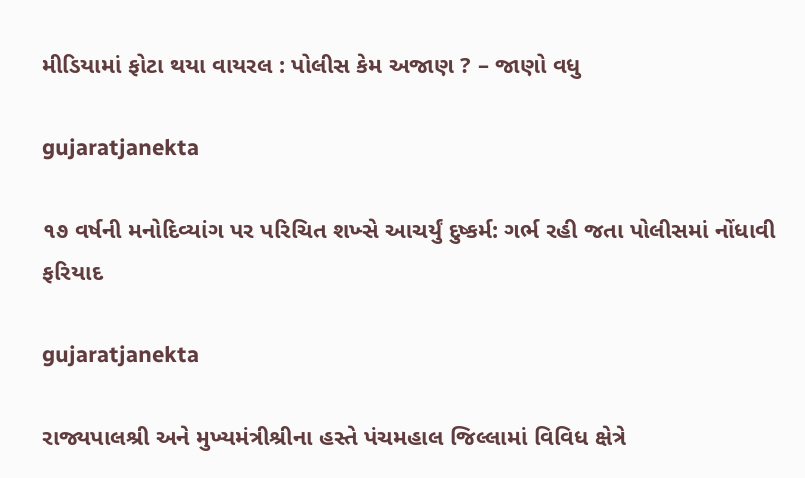મીડિયામાં ફોટા થયા વાયરલ : પોલીસ કેમ અજાણ ? – જાણો વધુ

gujaratjanekta

૧૭ વર્ષની મનોદિવ્યાંગ પર પરિચિત શખ્સે આચર્યું દુષ્કર્મ: ગર્ભ રહી જતા પોલીસમાં નોંધાવી ફરિયાદ

gujaratjanekta

રાજ્યપાલશ્રી અને મુખ્યમંત્રીશ્રીના હસ્તે પંચમહાલ જિલ્લામાં વિવિધ ક્ષેત્રે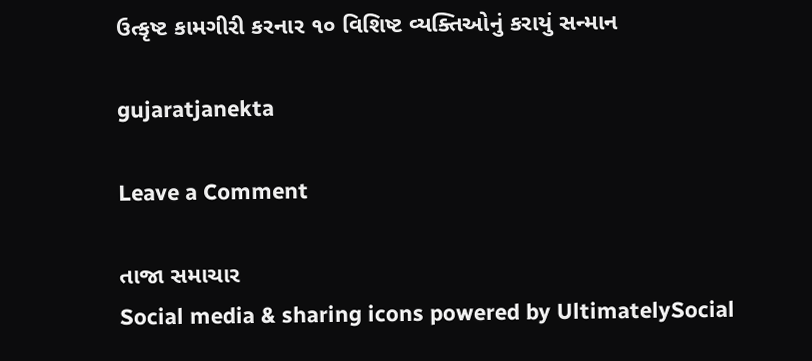ઉત્કૃષ્ટ કામગીરી કરનાર ૧૦ વિશિષ્ટ વ્યક્તિઓનું કરાયું સન્માન

gujaratjanekta

Leave a Comment

તાજા સમાચાર
Social media & sharing icons powered by UltimatelySocial